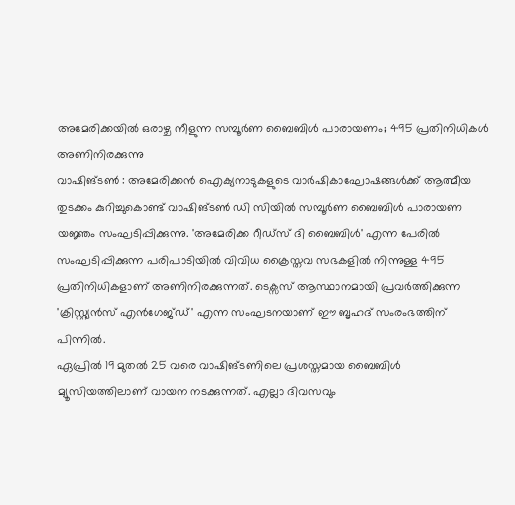അമേരിക്കയിൽ ഒരാഴ്ച നീളുന്ന സമ്പൂർണ ബൈബിൾ പാരായണം; 495 പ്രതിനിധികൾ അണിനിരക്കുന്നു
വാഷിങ്ടൺ : അമേരിക്കൻ ഐക്യനാടുകളുടെ വാർഷികാഘോഷങ്ങൾക്ക് ആത്മീയ തുടക്കം കുറിച്ചുകൊണ്ട് വാഷിങ്ടൺ ഡി സിയിൽ സമ്പൂർണ ബൈബിൾ പാരായണ യജ്ഞം സംഘടിപ്പിക്കുന്നു. 'അമേരിക്ക റീഡ്സ് ദി ബൈബിൾ' എന്ന പേരിൽ സംഘടിപ്പിക്കുന്ന പരിപാടിയിൽ വിവിധ ക്രൈസ്തവ സഭകളിൽ നിന്നുള്ള 495 പ്രതിനിധികളാണ് അണിനിരക്കുന്നത്. ടെക്സസ് ആസ്ഥാനമായി പ്രവർത്തിക്കുന്ന 'ക്രിസ്റ്റ്യൻസ് എൻഗേജ്ഡ്' എന്ന സംഘടനയാണ് ഈ ബൃഹദ് സംരംഭത്തിന് പിന്നിൽ.
ഏപ്രിൽ 19 മുതൽ 25 വരെ വാഷിങ്ടണിലെ പ്രശസ്തമായ ബൈബിൾ മ്യൂസിയത്തിലാണ് വായന നടക്കുന്നത്. എല്ലാ ദിവസവും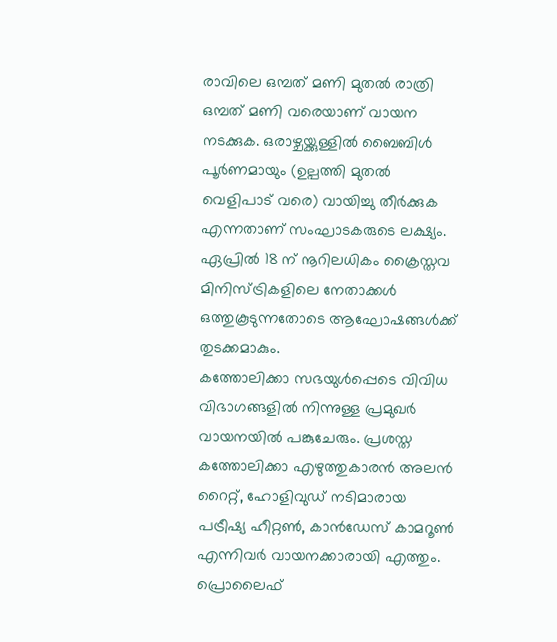രാവിലെ ഒമ്പത് മണി മുതൽ രാത്രി ഒമ്പത് മണി വരെയാണ് വായന നടക്കുക. ഒരാഴ്ചയ്ക്കുള്ളിൽ ബൈബിൾ പൂർണമായും (ഉല്പത്തി മുതൽ വെളിപാട് വരെ) വായിച്ചു തീർക്കുക എന്നതാണ് സംഘാടകരുടെ ലക്ഷ്യം. ഏപ്രിൽ 18 ന് നൂറിലധികം ക്രൈസ്തവ മിനിസ്ട്രികളിലെ നേതാക്കൾ ഒത്തുകൂടുന്നതോടെ ആഘോഷങ്ങൾക്ക് തുടക്കമാകും.
കത്തോലിക്കാ സഭയുൾപ്പെടെ വിവിധ വിഭാഗങ്ങളിൽ നിന്നുള്ള പ്രമുഖർ വായനയിൽ പങ്കുചേരും. പ്രശസ്ത കത്തോലിക്കാ എഴുത്തുകാരൻ അലൻ റൈറ്റ്, ഹോളിവുഡ് നടിമാരായ പട്രീഷ്യ ഹീറ്റൺ, കാൻഡേസ് കാമറൂൺ എന്നിവർ വായനക്കാരായി എത്തും. പ്രൊലൈഫ്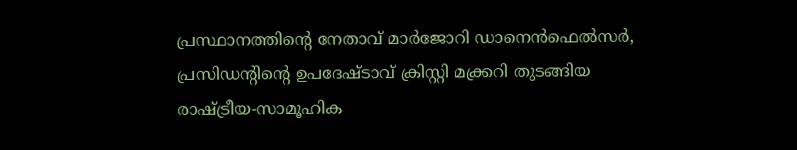പ്രസ്ഥാനത്തിന്റെ നേതാവ് മാർജോറി ഡാനെൻഫെൽസർ, പ്രസിഡന്റിന്റെ ഉപദേഷ്ടാവ് ക്രിസ്റ്റി മക്ക്രറി തുടങ്ങിയ രാഷ്ട്രീയ-സാമൂഹിക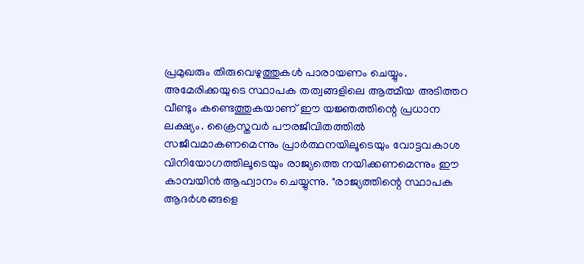പ്രമുഖരും തിരുവെഴുത്തുകൾ പാരായണം ചെയ്യും.
അമേരിക്കയുടെ സ്ഥാപക തത്വങ്ങളിലെ ആത്മീയ അടിത്തറ വീണ്ടും കണ്ടെത്തുകയാണ് ഈ യജ്ഞത്തിന്റെ പ്രധാന ലക്ഷ്യം. ക്രൈസ്തവർ പൗരജീവിതത്തിൽ സജീവമാകണമെന്നും പ്രാർത്ഥനയിലൂടെയും വോട്ടവകാശ വിനിയോഗത്തിലൂടെയും രാജ്യത്തെ നയിക്കണമെന്നും ഈ കാമ്പയിൻ ആഹ്വാനം ചെയ്യുന്നു. "രാജ്യത്തിന്റെ സ്ഥാപക ആദർശങ്ങളെ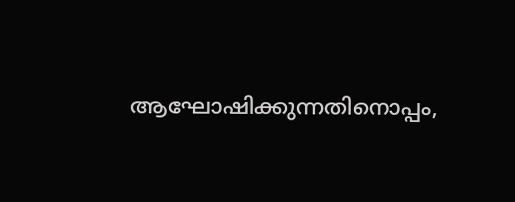ആഘോഷിക്കുന്നതിനൊപ്പം,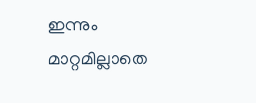ഇന്നും മാറ്റമില്ലാതെ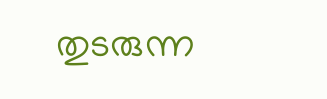തുടരുന്ന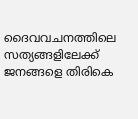ദൈവവചനത്തിലെ സത്യങ്ങളിലേക്ക് ജനങ്ങളെ തിരികെ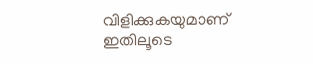വിളിക്കുകയുമാണ് ഇതിലൂടെ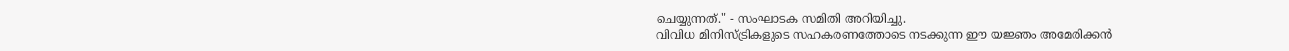ചെയ്യുന്നത്." - സംഘാടക സമിതി അറിയിച്ചു.
വിവിധ മിനിസ്ട്രികളുടെ സഹകരണത്തോടെ നടക്കുന്ന ഈ യജ്ഞം അമേരിക്കൻ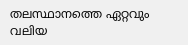തലസ്ഥാനത്തെ ഏറ്റവും വലിയ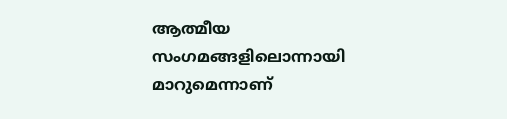ആത്മീയ സംഗമങ്ങളിലൊന്നായി മാറുമെന്നാണ്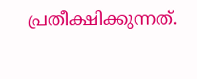പ്രതീക്ഷിക്കുന്നത്.